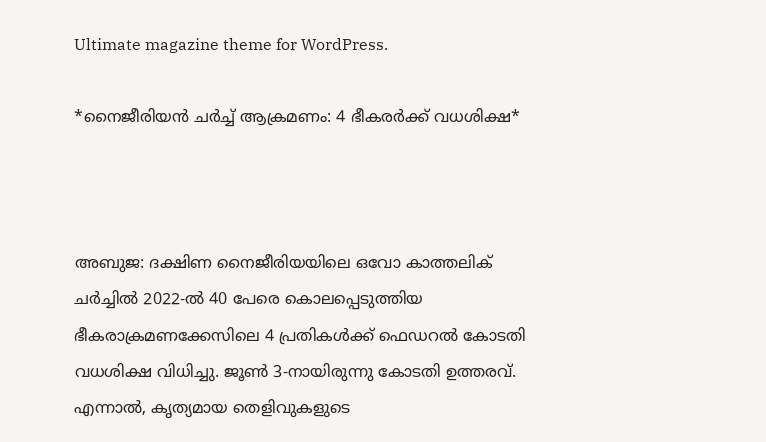Ultimate magazine theme for WordPress.

*നൈജീരിയൻ ചർച്ച് ആക്രമണം: 4 ഭീകരർക്ക് വധശിക്ഷ*



അബുജ: ദക്ഷിണ നൈജീരിയയിലെ ഒവോ കാത്തലിക് ചർച്ചിൽ 2022-ൽ 40 പേരെ കൊലപ്പെടുത്തിയ ഭീകരാക്രമണക്കേസിലെ 4 പ്രതികൾക്ക് ഫെഡറൽ കോടതി വധശിക്ഷ വിധിച്ചു. ജൂൺ 3-നായിരുന്നു കോടതി ഉത്തരവ്. എന്നാൽ, കൃത്യമായ തെളിവുകളുടെ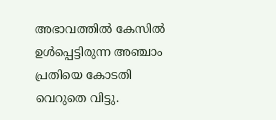അഭാവത്തിൽ കേസിൽ ഉൾപ്പെട്ടിരുന്ന അഞ്ചാം പ്രതിയെ കോടതി വെറുതെ വിട്ടു.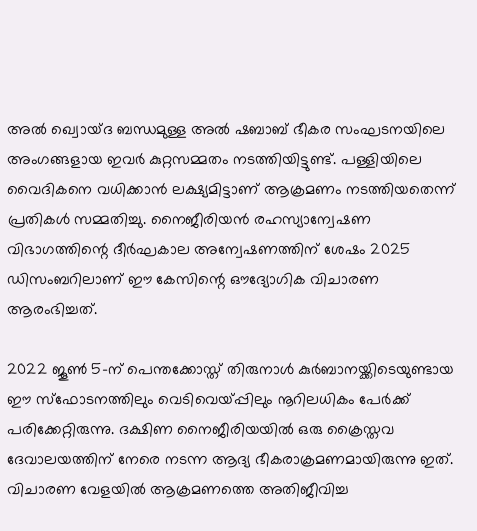അൽ ഖ്വൊയ്ദ ബന്ധമുള്ള അൽ ഷബാബ് ഭീകര സംഘടനയിലെ അംഗങ്ങളായ ഇവർ കുറ്റസമ്മതം നടത്തിയിട്ടുണ്ട്. പള്ളിയിലെ വൈദികനെ വധിക്കാൻ ലക്ഷ്യമിട്ടാണ് ആക്രമണം നടത്തിയതെന്ന് പ്രതികൾ സമ്മതിച്ചു. നൈജീരിയൻ രഹസ്യാന്വേഷണ വിഭാഗത്തിന്റെ ദീർഘകാല അന്വേഷണത്തിന് ശേഷം 2025 ഡിസംബറിലാണ് ഈ കേസിന്റെ ഔദ്യോഗിക വിചാരണ ആരംഭിച്ചത്.

2022 ജൂൺ 5-ന് പെന്തക്കോസ്ത് തിരുനാൾ കുർബാനയ്ക്കിടെയുണ്ടായ ഈ സ്ഫോടനത്തിലും വെടിവെയ്പ്പിലും നൂറിലധികം പേർക്ക് പരിക്കേറ്റിരുന്നു. ദക്ഷിണ നൈജീരിയയിൽ ഒരു ക്രൈസ്തവ ദേവാലയത്തിന് നേരെ നടന്ന ആദ്യ ഭീകരാക്രമണമായിരുന്നു ഇത്. വിചാരണ വേളയിൽ ആക്രമണത്തെ അതിജീവിച്ച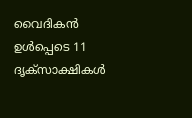വൈദികൻ ഉൾപ്പെടെ 11 ദൃക്‌സാക്ഷികൾ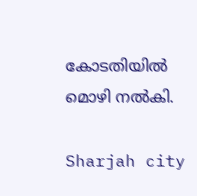കോടതിയിൽ മൊഴി നൽകി.

Sharjah city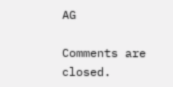AG

Comments are closed.